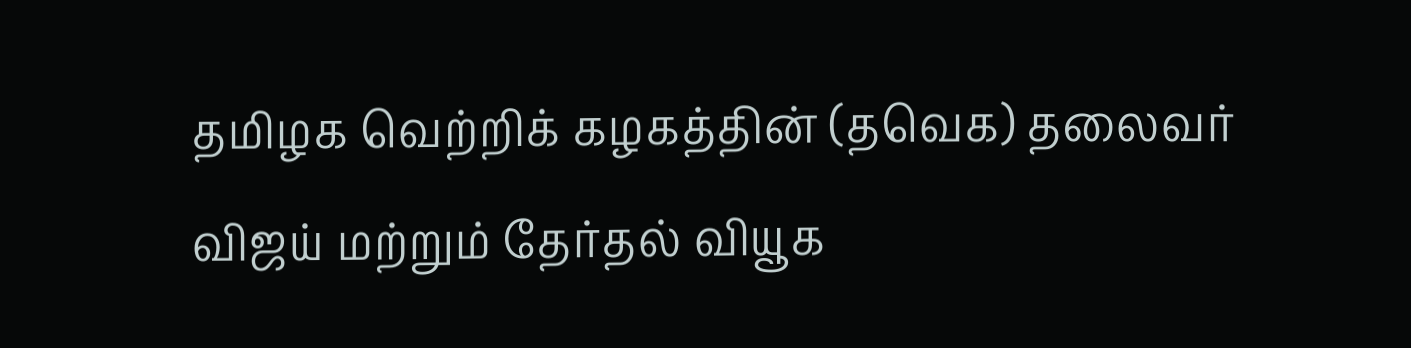தமிழக வெற்றிக் கழகத்தின் (தவெக) தலைவர் விஜய் மற்றும் தேர்தல் வியூக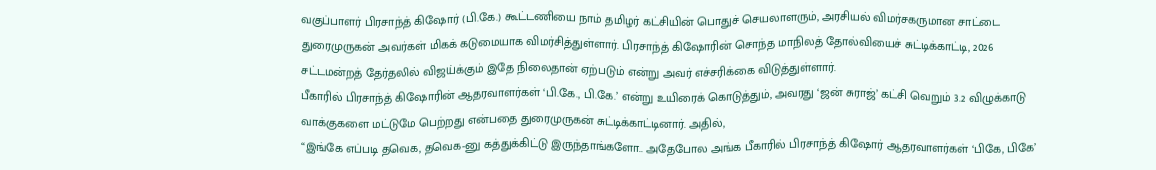வகுப்பாளர் பிரசாந்த் கிஷோர் (பி.கே.) கூட்டணியை நாம் தமிழர் கட்சியின் பொதுச் செயலாளரும், அரசியல் விமர்சகருமான சாட்டை துரைமுருகன் அவர்கள் மிகக் கடுமையாக விமர்சித்துள்ளார். பிரசாந்த் கிஷோரின் சொந்த மாநிலத் தோல்வியைச் சுட்டிக்காட்டி, 2026 சட்டமன்றத் தேர்தலில் விஜய்க்கும் இதே நிலைதான் ஏற்படும் என்று அவர் எச்சரிக்கை விடுத்துள்ளார்.
பீகாரில் பிரசாந்த் கிஷோரின் ஆதரவாளர்கள் ‘பி.கே., பி.கே.’ என்று உயிரைக் கொடுத்தும், அவரது ‘ஜன் சுராஜ்’ கட்சி வெறும் 3.2 விழுக்காடு வாக்குகளை மட்டுமே பெற்றது என்பதை துரைமுருகன் சுட்டிக்காட்டினார். அதில்,
“இங்கே எப்படி தவெக, தவெக-னு கத்துக்கிட்டு இருந்தாங்களோ.. அதேபோல அங்க பீகாரில் பிரசாந்த் கிஷோர் ஆதரவாளர்கள் ‘பிகே, பிகே’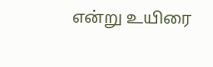என்று உயிரை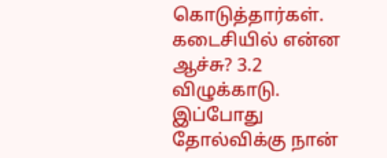கொடுத்தார்கள். கடைசியில் என்ன ஆச்சு? 3.2 விழுக்காடு. இப்போது தோல்விக்கு நான்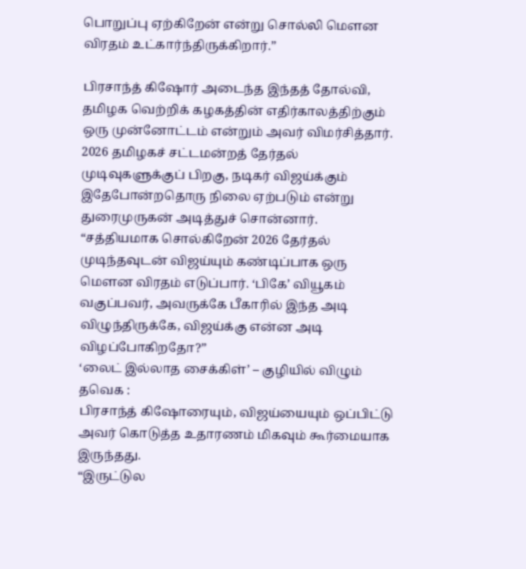பொறுப்பு ஏற்கிறேன் என்று சொல்லி மௌன விரதம் உட்கார்ந்திருக்கிறார்.”

பிரசாந்த் கிஷோர் அடைந்த இந்தத் தோல்வி, தமிழக வெற்றிக் கழகத்தின் எதிர்காலத்திற்கும் ஒரு முன்னோட்டம் என்றும் அவர் விமர்சித்தார்.
2026 தமிழகச் சட்டமன்றத் தேர்தல் முடிவுகளுக்குப் பிறகு, நடிகர் விஜய்க்கும் இதேபோன்றதொரு நிலை ஏற்படும் என்று துரைமுருகன் அடித்துச் சொன்னார்.
“சத்தியமாக சொல்கிறேன் 2026 தேர்தல் முடிந்தவுடன் விஜய்யும் கண்டிப்பாக ஒரு மௌன விரதம் எடுப்பார். ‘பிகே’ வியூகம் வகுப்பவர், அவருக்கே பீகாரில் இந்த அடி விழுந்திருக்கே, விஜய்க்கு என்ன அடி விழப்போகிறதோ?”
‘லைட் இல்லாத சைக்கிள்’ – குழியில் விழும் தவெக :
பிரசாந்த் கிஷோரையும், விஜய்யையும் ஒப்பிட்டு அவர் கொடுத்த உதாரணம் மிகவும் கூர்மையாக இருந்தது.
“இருட்டுல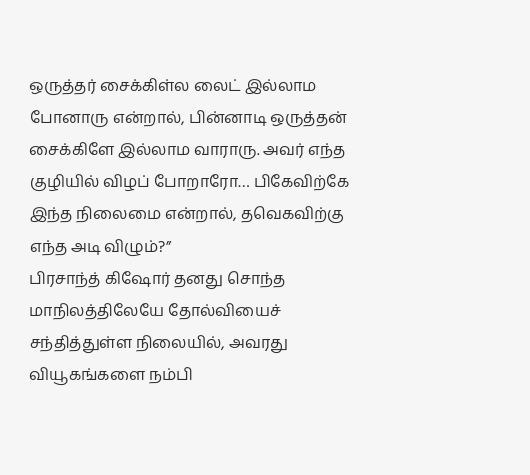ஒருத்தர் சைக்கிள்ல லைட் இல்லாம போனாரு என்றால், பின்னாடி ஒருத்தன் சைக்கிளே இல்லாம வாராரு. அவர் எந்த குழியில் விழப் போறாரோ… பிகேவிற்கே இந்த நிலைமை என்றால், தவெகவிற்கு எந்த அடி விழும்?”
பிரசாந்த் கிஷோர் தனது சொந்த மாநிலத்திலேயே தோல்வியைச் சந்தித்துள்ள நிலையில், அவரது வியூகங்களை நம்பி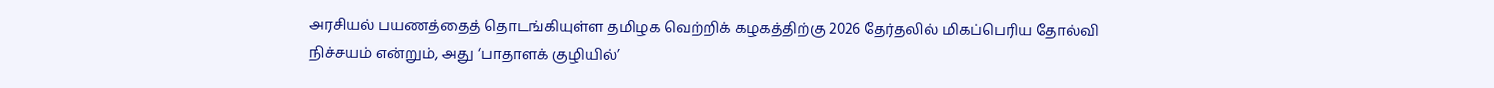அரசியல் பயணத்தைத் தொடங்கியுள்ள தமிழக வெற்றிக் கழகத்திற்கு 2026 தேர்தலில் மிகப்பெரிய தோல்வி நிச்சயம் என்றும், அது ‘பாதாளக் குழியில்’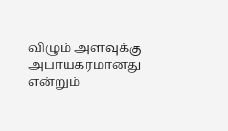விழும் அளவுக்கு அபாயகரமானது என்றும்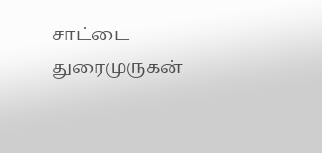சாட்டை துரைமுருகன்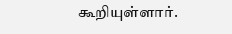கூறியுள்ளார்.